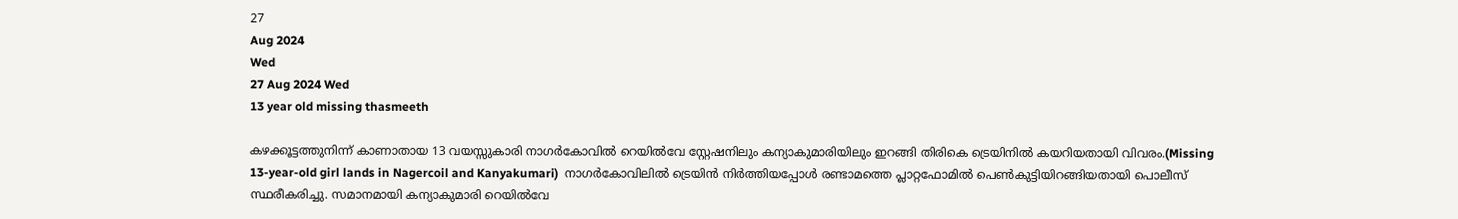27
Aug 2024
Wed
27 Aug 2024 Wed
13 year old missing thasmeeth

കഴക്കൂട്ടത്തുനിന്ന് കാണാതായ 13 വയസ്സുകാരി നാഗര്‍കോവില്‍ റെയില്‍വേ സ്റ്റേഷനിലും കന്യാകുമാരിയിലും ഇറങ്ങി തിരികെ ട്രെയിനില്‍ കയറിയതായി വിവരം.(Missing 13-year-old girl lands in Nagercoil and Kanyakumari)  നാഗര്‍കോവിലില്‍ ട്രെയിന്‍ നിര്‍ത്തിയപ്പോള്‍ രണ്ടാമത്തെ പ്ലാറ്റഫോമില്‍ പെണ്‍കുട്ടിയിറങ്ങിയതായി പൊലീസ് സ്ഥരീകരിച്ചു. സമാനമായി കന്യാകുമാരി റെയില്‍വേ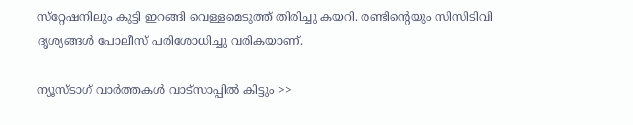സ്‌റ്റേഷനിലും കുട്ടി ഇറങ്ങി വെള്ളമെടുത്ത് തിരിച്ചു കയറി. രണ്ടിന്റെയും സിസിടിവി ദൃശ്യങ്ങള്‍ പോലീസ് പരിശോധിച്ചു വരികയാണ്.

ന്യൂസ്ടാഗ് വാര്‍ത്തകള്‍ വാട്‌സാപ്പില്‍ കിട്ടും >>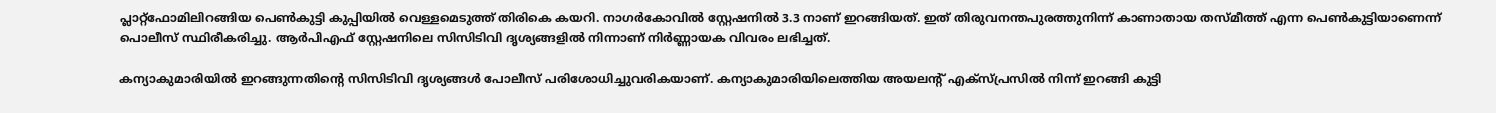പ്ലാറ്റ്‌ഫോമിലിറങ്ങിയ പെണ്‍കുട്ടി കുപ്പിയില്‍ വെള്ളമെടുത്ത് തിരികെ കയറി. നാഗര്‍കോവില്‍ സ്റ്റേഷനില്‍ 3.3 നാണ് ഇറങ്ങിയത്. ഇത് തിരുവനന്തപുരത്തുനിന്ന് കാണാതായ തസ്മീത്ത് എന്ന പെണ്‍കുട്ടിയാണെന്ന് പൊലീസ് സ്ഥിരീകരിച്ചു. ആര്‍പിഎഫ് സ്റ്റേഷനിലെ സിസിടിവി ദൃശ്യങ്ങളില്‍ നിന്നാണ് നിര്‍ണ്ണായക വിവരം ലഭിച്ചത്.

കന്യാകുമാരിയില്‍ ഇറങ്ങുന്നതിന്റെ സിസിടിവി ദൃശ്യങ്ങള്‍ പോലീസ് പരിശോധിച്ചുവരികയാണ്. കന്യാകുമാരിയിലെത്തിയ അയലന്റ് എക്‌സ്പ്രസില്‍ നിന്ന് ഇറങ്ങി കുട്ടി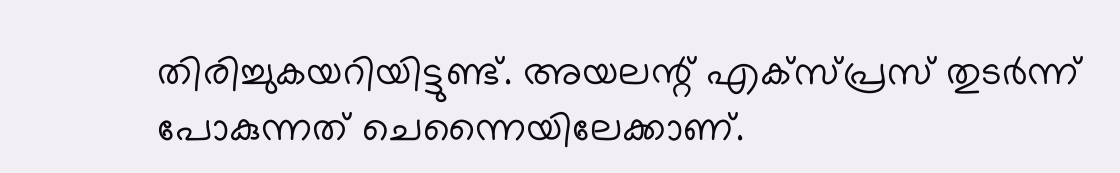തിരിച്ചുകയറിയിട്ടുണ്ട്. അയലന്റ് എക്‌സ്പ്രസ് തുടര്‍ന്ന് പോകുന്നത് ചെന്നൈയിലേക്കാണ്.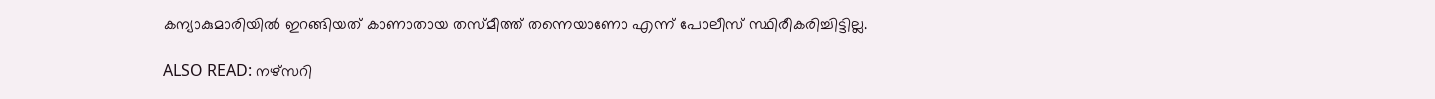കന്യാകുമാരിയില്‍ ഇറങ്ങിയത് കാണാതായ തസ്മീത്ത് തന്നെയാണോ എന്ന് പോലീസ് സ്ഥിരീകരിച്ചിട്ടില്ല.

ALSO READ: നഴ്‌സറി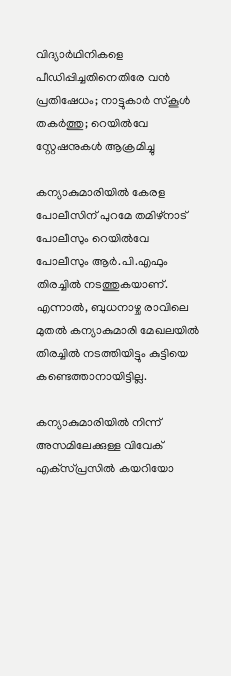വിദ്യാര്‍ഥിനികളെ പീഡിപ്പിച്ചതിനെതിരേ വന്‍ പ്രതിഷേധം; നാട്ടുകാര്‍ സ്‌കൂള്‍ തകര്‍ത്തു; റെയില്‍വേ സ്റ്റേഷനുകള്‍ ആക്രമിച്ചു

കന്യാകുമാരിയില്‍ കേരള പോലീസിന് പുറമേ തമിഴ്നാട് പോലീസും റെയില്‍വേ പോലീസും ആര്‍.പി.എഫും തിരച്ചില്‍ നടത്തുകയാണ്. എന്നാല്‍, ബുധനാഴ്ച രാവിലെ മുതല്‍ കന്യാകുമാരി മേഖലയില്‍ തിരച്ചില്‍ നടത്തിയിട്ടും കുട്ടിയെ കണ്ടെത്താനായിട്ടില്ല.

കന്യാകുമാരിയില്‍ നിന്ന് അസമിലേക്കുള്ള വിവേക് എക്‌സ്പ്രസില്‍ കയറിയോ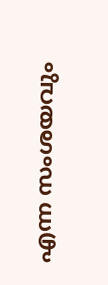എന്ന സംശയവും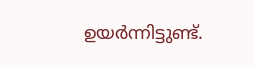ഉയര്‍ന്നിട്ടുണ്ട്.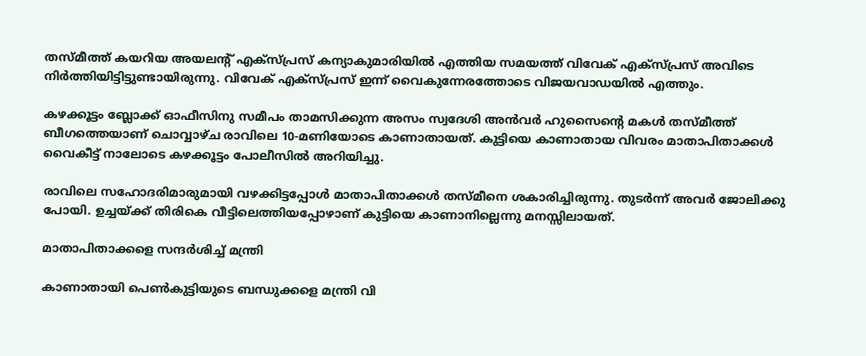തസ്മീത്ത് കയറിയ അയലന്റ് എക്‌സ്പ്രസ് കന്യാകുമാരിയില്‍ എത്തിയ സമയത്ത് വിവേക് എക്‌സ്പ്രസ് അവിടെ നിര്‍ത്തിയിട്ടിട്ടുണ്ടായിരുന്നു. വിവേക് എക്‌സ്പ്രസ് ഇന്ന് വൈകുന്നേരത്തോടെ വിജയവാഡയില്‍ എത്തും.

കഴക്കൂട്ടം ബ്ലോക്ക് ഓഫീസിനു സമീപം താമസിക്കുന്ന അസം സ്വദേശി അന്‍വര്‍ ഹുസൈന്റെ മകള്‍ തസ്മീത്ത് ബീഗത്തെയാണ് ചൊവ്വാഴ്ച രാവിലെ 10-മണിയോടെ കാണാതായത്. കുട്ടിയെ കാണാതായ വിവരം മാതാപിതാക്കള്‍ വൈകീട്ട് നാലോടെ കഴക്കൂട്ടം പോലീസില്‍ അറിയിച്ചു.

രാവിലെ സഹോദരിമാരുമായി വഴക്കിട്ടപ്പോള്‍ മാതാപിതാക്കള്‍ തസ്മീനെ ശകാരിച്ചിരുന്നു. തുടര്‍ന്ന് അവര്‍ ജോലിക്കു പോയി. ഉച്ചയ്ക്ക് തിരികെ വീട്ടിലെത്തിയപ്പോഴാണ് കുട്ടിയെ കാണാനില്ലെന്നു മനസ്സിലായത്.

മാതാപിതാക്കളെ സന്ദര്‍ശിച്ച് മന്ത്രി

കാണാതായി പെണ്‍കുട്ടിയുടെ ബന്ധുക്കളെ മന്ത്രി വി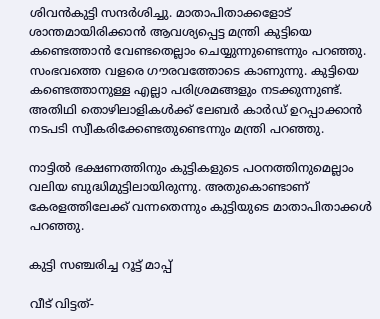ശിവന്‍കുട്ടി സന്ദര്‍ശിച്ചു. മാതാപിതാക്കളോട് ശാന്തമായിരിക്കാന്‍ ആവശ്യപ്പെട്ട മന്ത്രി കുട്ടിയെ കണ്ടെത്താന്‍ വേണ്ടതെല്ലാം ചെയ്യുന്നുണ്ടെന്നും പറഞ്ഞു. സംഭവത്തെ വളരെ ഗൗരവത്തോടെ കാണുന്നു. കുട്ടിയെ കണ്ടെത്താനുള്ള എല്ലാ പരിശ്രമങ്ങളും നടക്കുന്നുണ്ട്. അതിഥി തൊഴിലാളികള്‍ക്ക് ലേബര്‍ കാര്‍ഡ് ഉറപ്പാക്കാന്‍ നടപടി സ്വീകരിക്കേണ്ടതുണ്ടെന്നും മന്ത്രി പറഞ്ഞു.

നാട്ടില്‍ ഭക്ഷണത്തിനും കുട്ടികളുടെ പഠനത്തിനുമെല്ലാം വലിയ ബുദ്ധിമുട്ടിലായിരുന്നു. അതുകൊണ്ടാണ് കേരളത്തിലേക്ക് വന്നതെന്നും കുട്ടിയുടെ മാതാപിതാക്കള്‍ പറഞ്ഞു.

കുട്ടി സഞ്ചരിച്ച റൂട്ട് മാപ്പ്

വീട് വിട്ടത്-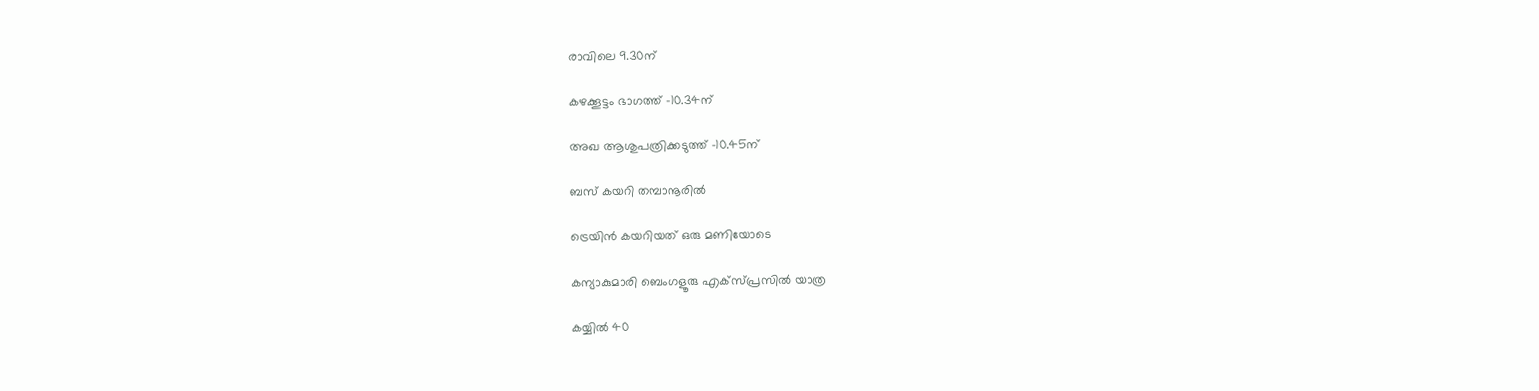രാവിലെ 9.30ന്

കഴക്കൂട്ടം ഭാഗത്ത് -10.34ന്

അഖ ആശുപത്രിക്കടുത്ത് -10.45ന്

ബസ് കയറി തമ്പാനൂരില്‍

ട്രെയിന്‍ കയറിയത് ഒരു മണിയോടെ

കന്യാകുമാരി ബെംഗളൂരു എക്‌സ്പ്രസില്‍ യാത്ര

കയ്യില്‍ 40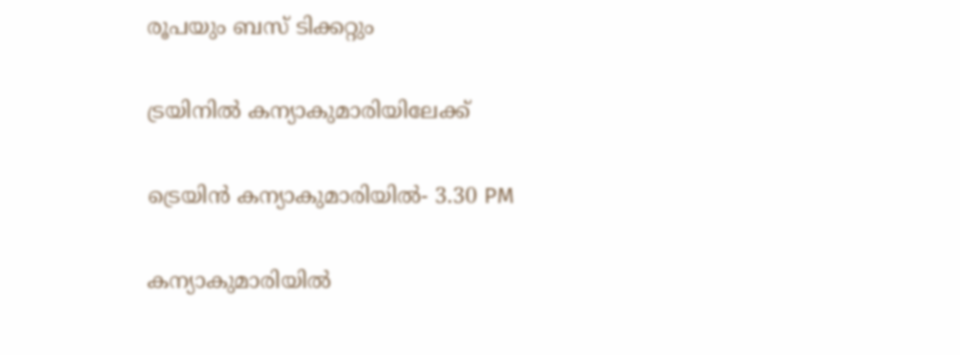രൂപയും ബസ് ടിക്കറ്റും

ട്രയിനില്‍ കന്യാകുമാരിയിലേക്ക്

ട്രെയിന്‍ കന്യാകുമാരിയില്‍- 3.30 PM

കന്യാകുമാരിയില്‍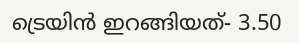ട്രെയിന്‍ ഇറങ്ങിയത്- 3.50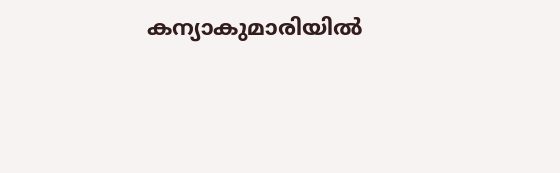കന്യാകുമാരിയില്‍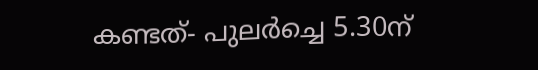കണ്ടത്- പുലര്‍ച്ചെ 5.30ന്